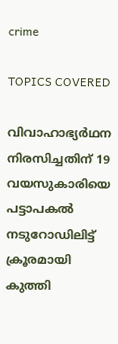crime

TOPICS COVERED

വിവാഹാഭ്യർഥന നിരസിച്ചതിന് 19 വയസുകാരിയെ പട്ടാപകൽ നടുറോഡിലിട്ട് ക്രൂരമായി കുത്തി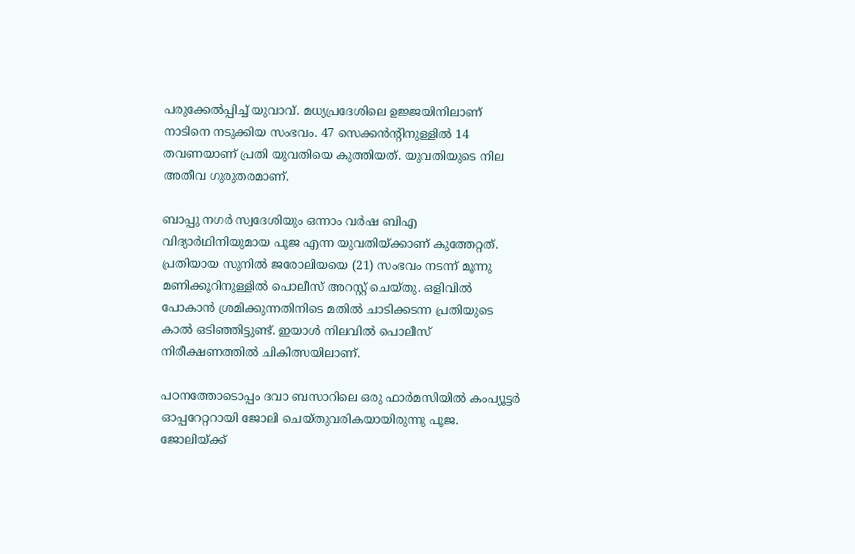പരുക്കേൽപ്പിച്ച് യുവാവ്. മധ്യപ്രദേശിലെ ഉജ്ജയിനിലാണ് നാടിനെ നടുക്കിയ സംഭവം. 47 സെക്കൻന്റിനുള്ളില്‍ 14 തവണയാണ് പ്രതി യുവതിയെ കുത്തിയത്. യുവതിയുടെ നില അതീവ ഗുരുതരമാണ്.

ബാപ്പു നഗർ സ്വദേശിയും ഒന്നാം വർഷ ബിഎ വിദ്യാർഥിനിയുമായ പൂജ എന്ന യുവതിയ്ക്കാണ് കുത്തേറ്റത്. പ്രതിയായ സുനിൽ ജരോലിയയെ (21) സംഭവം നടന്ന് മൂന്നു മണിക്കൂറിനുള്ളിൽ പൊലീസ് അറസ്റ്റ് ചെയ്തു. ഒളിവിൽ പോകാൻ ശ്രമിക്കുന്നതിനിടെ മതിൽ ചാടിക്കടന്ന പ്രതിയുടെ കാൽ ഒടിഞ്ഞിട്ടുണ്ട്. ഇയാൾ നിലവിൽ പൊലീസ് നിരീക്ഷണത്തിൽ ചികിത്സയിലാണ്.

പഠനത്തോടൊപ്പം ദവാ ബസാറിലെ ഒരു ഫാർമസിയിൽ കംപ്യൂട്ടർ ഓപ്പറേറ്ററായി ജോലി ചെയ്തുവരികയായിരുന്നു പൂജ. ജോലിയ്ക്ക്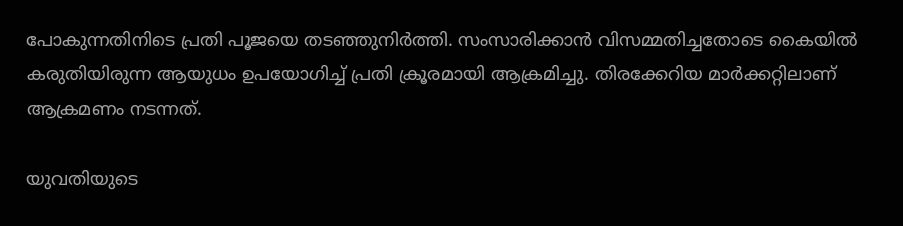പോകുന്നതിനിടെ പ്രതി പൂജയെ തടഞ്ഞുനിർത്തി. സംസാരിക്കാൻ വിസമ്മതിച്ചതോടെ കൈയിൽ കരുതിയിരുന്ന ആയുധം ഉപയോഗിച്ച് പ്രതി ക്രൂരമായി ആക്രമിച്ചു. തിരക്കേറിയ മാർക്കറ്റിലാണ് ആക്രമണം നടന്നത്.

യുവതിയുടെ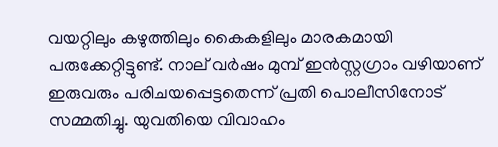വയറ്റിലും കഴുത്തിലും കൈകളിലും മാരകമായി പരുക്കേറ്റിട്ടുണ്ട്. നാല് വർഷം മുമ്പ് ഇൻസ്റ്റഗ്രാം വഴിയാണ് ഇരുവരും പരിചയപ്പെട്ടതെന്ന് പ്രതി പൊലീസിനോട് സമ്മതിച്ചു. യുവതിയെ വിവാഹം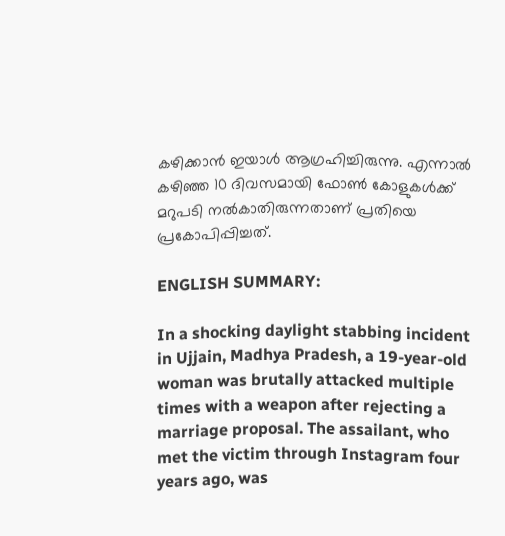കഴിക്കാൻ ഇയാൾ ആഗ്രഹിച്ചിരുന്നു. എന്നാൽ കഴിഞ്ഞ 10 ദിവസമായി ഫോൺ കോളുകൾക്ക് മറുപടി നൽകാതിരുന്നതാണ് പ്രതിയെ പ്രകോപിപ്പിച്ചത്.

ENGLISH SUMMARY:

In a shocking daylight stabbing incident in Ujjain, Madhya Pradesh, a 19-year-old woman was brutally attacked multiple times with a weapon after rejecting a marriage proposal. The assailant, who met the victim through Instagram four years ago, was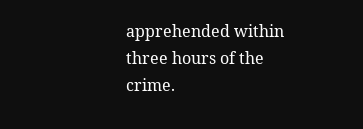apprehended within three hours of the crime.